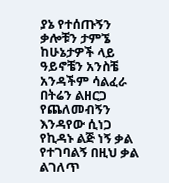ያኔ የተሰጡኝን ቃሎቹን ታምኜ ከሁኔታዎች ላይ ዓይኖቼን አንስቼ አንዳችም ሳልፈራ በትሬን ልዘርጋ የጨለመብኝን እንዳየው ሲነጋ የኪዳኑ ልጅ ነኝ ቃል የተገባልኝ በዚህ ቃል ልገለጥ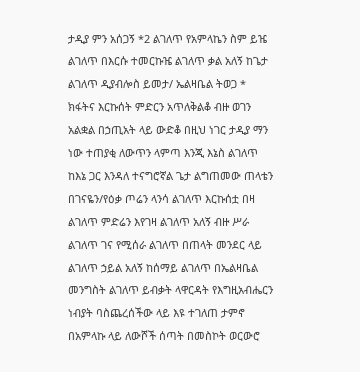ታዲያ ምን አሰጋኝ *2 ልገለጥ የአምላኬን ስም ይዤ ልገለጥ በእርሱ ተመርኩዤ ልገለጥ ቃል አለኝ ከጌታ ልገለጥ ዲያብሎስ ይመታ/ ኤልዛቤል ትወጋ * ክፋትና እርኩሰት ምድርን አጥለቅልቆ ብዙ ወገን አልቋል በኃጢአት ላይ ውድቆ በዚህ ነገር ታዲያ ማን ነው ተጠያቂ ለውጥን ላምጣ እንጂ እኔስ ልገለጥ ከእኔ ጋር እንዳለ ተናግሮኛል ጌታ ልግጠመው ጠላቴን በገናዬን/የዕቃ ጦሬን ላንሳ ልገለጥ እርኩሰቷ በዛ ልገለጥ ምድሬን እየገዛ ልገለጥ አለኝ ብዙ ሥራ ልገለጥ ገና የሚሰራ ልገለጥ በጠላት መንደር ላይ ልገለጥ ኃይል አለኝ ከሰማይ ልገለጥ በኤልዛቤል መንግስት ልገለጥ ይብቃት ላዋርዳት የእግዚአብሔርን ነብያት ባስጨረሰችው ላይ እዩ ተገለጠ ታምኖ በአምላኩ ላይ ለውሾች ሰጣት በመስኮት ወርውሮ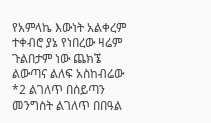የአምላኬ እውነት አልቀረም ተቀብሮ ያኔ የነበረው ዛሬም ጉልበታም ነው ጨክኜ ልውጣና ልለፍ አስከብሬው *2 ልገለጥ በሰይጣን መንግስት ልገለጥ በበዓል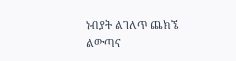ነብያት ልገለጥ ጨክኜ ልውጣና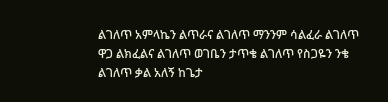ልገለጥ አምላኬን ልጥራና ልገለጥ ማንንም ሳልፈራ ልገለጥ ዋጋ ልክፈልና ልገለጥ ወገቤን ታጥቄ ልገለጥ የስጋዬን ንቄ ልገለጥ ቃል አለኝ ከጌታ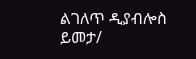ልገለጥ ዲያብሎስ ይመታ/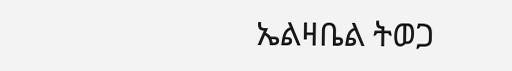ኤልዛቤል ትወጋ